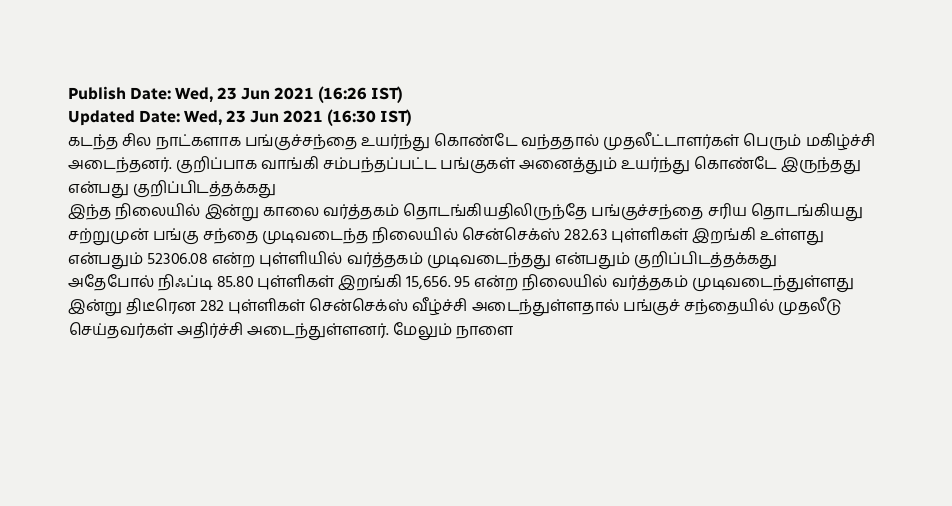Publish Date: Wed, 23 Jun 2021 (16:26 IST)
Updated Date: Wed, 23 Jun 2021 (16:30 IST)
கடந்த சில நாட்களாக பங்குச்சந்தை உயர்ந்து கொண்டே வந்ததால் முதலீட்டாளர்கள் பெரும் மகிழ்ச்சி அடைந்தனர். குறிப்பாக வாங்கி சம்பந்தப்பட்ட பங்குகள் அனைத்தும் உயர்ந்து கொண்டே இருந்தது என்பது குறிப்பிடத்தக்கது
இந்த நிலையில் இன்று காலை வர்த்தகம் தொடங்கியதிலிருந்தே பங்குச்சந்தை சரிய தொடங்கியது சற்றுமுன் பங்கு சந்தை முடிவடைந்த நிலையில் சென்செக்ஸ் 282.63 புள்ளிகள் இறங்கி உள்ளது என்பதும் 52306.08 என்ற புள்ளியில் வர்த்தகம் முடிவடைந்தது என்பதும் குறிப்பிடத்தக்கது
அதேபோல் நிஃப்டி 85.80 புள்ளிகள் இறங்கி 15,656. 95 என்ற நிலையில் வர்த்தகம் முடிவடைந்துள்ளது இன்று திடீரென 282 புள்ளிகள் சென்செக்ஸ் வீழ்ச்சி அடைந்துள்ளதால் பங்குச் சந்தையில் முதலீடு செய்தவர்கள் அதிர்ச்சி அடைந்துள்ளனர். மேலும் நாளை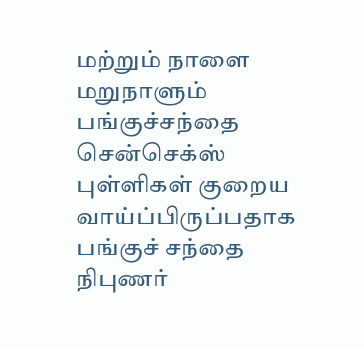மற்றும் நாளை மறுநாளும் பங்குச்சந்தை சென்செக்ஸ் புள்ளிகள் குறைய வாய்ப்பிருப்பதாக பங்குச் சந்தை நிபுணர்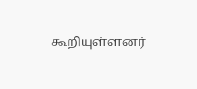கூறியுள்ளனர்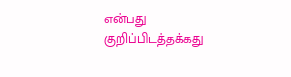என்பது குறிப்பிடத்தக்கது